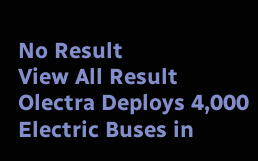No Result
View All Result
Olectra Deploys 4,000 Electric Buses in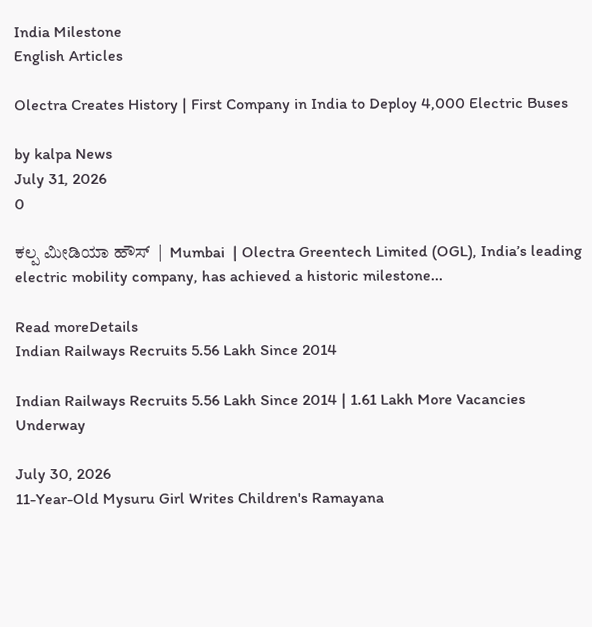India Milestone
English Articles

Olectra Creates History | First Company in India to Deploy 4,000 Electric Buses

by kalpa News
July 31, 2026
0

ಕಲ್ಪ ಮೀಡಿಯಾ ಹೌಸ್  |  Mumbai  | Olectra Greentech Limited (OGL), India’s leading electric mobility company, has achieved a historic milestone...

Read moreDetails
Indian Railways Recruits 5.56 Lakh Since 2014

Indian Railways Recruits 5.56 Lakh Since 2014 | 1.61 Lakh More Vacancies Underway

July 30, 2026
11-Year-Old Mysuru Girl Writes Children's Ramayana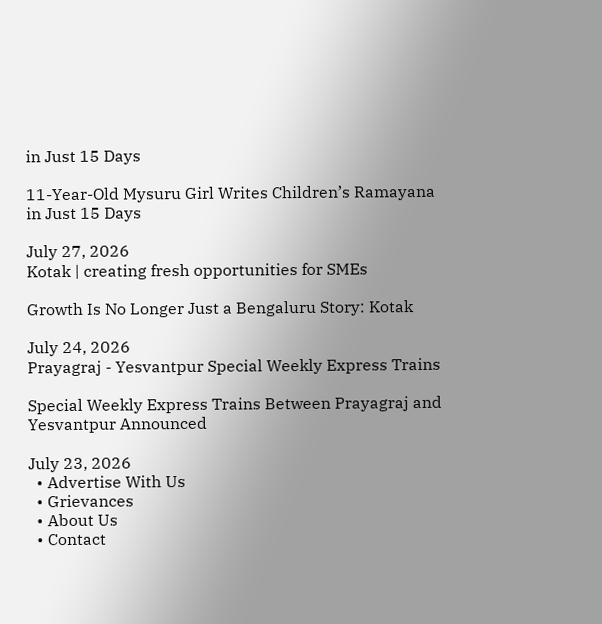in Just 15 Days

11-Year-Old Mysuru Girl Writes Children’s Ramayana in Just 15 Days

July 27, 2026
Kotak | creating fresh opportunities for SMEs

Growth Is No Longer Just a Bengaluru Story: Kotak

July 24, 2026
Prayagraj - Yesvantpur Special Weekly Express Trains

Special Weekly Express Trains Between Prayagraj and Yesvantpur Announced

July 23, 2026
  • Advertise With Us
  • Grievances
  • About Us
  • Contact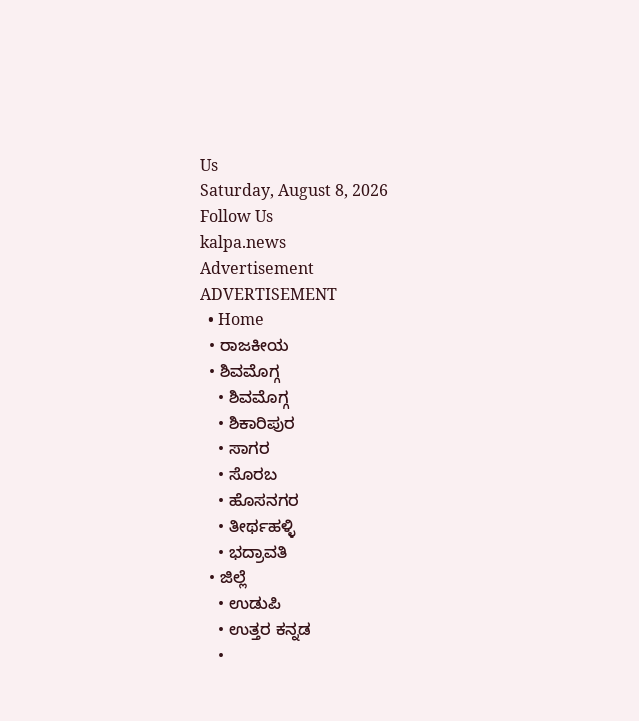Us
Saturday, August 8, 2026
Follow Us
kalpa.news
Advertisement
ADVERTISEMENT
  • Home
  • ರಾಜಕೀಯ
  • ಶಿವಮೊಗ್ಗ
    • ಶಿವಮೊಗ್ಗ
    • ಶಿಕಾರಿಪುರ
    • ಸಾಗರ
    • ಸೊರಬ
    • ಹೊಸನಗರ
    • ತೀರ್ಥಹಳ್ಳಿ
    • ಭದ್ರಾವತಿ
  • ಜಿಲ್ಲೆ
    • ಉಡುಪಿ
    • ಉತ್ತರ ಕನ್ನಡ
    •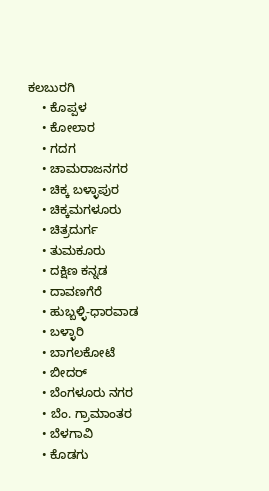ಕಲಬುರಗಿ
    • ಕೊಪ್ಪಳ
    • ಕೋಲಾರ
    • ಗದಗ
    • ಚಾಮರಾಜನಗರ
    • ಚಿಕ್ಕ ಬಳ್ಳಾಪುರ
    • ಚಿಕ್ಕಮಗಳೂರು
    • ಚಿತ್ರದುರ್ಗ
    • ತುಮಕೂರು
    • ದಕ್ಷಿಣ ಕನ್ನಡ
    • ದಾವಣಗೆರೆ
    • ಹುಬ್ಬಳ್ಳಿ-ಧಾರವಾಡ
    • ಬಳ್ಳಾರಿ
    • ಬಾಗಲಕೋಟೆ
    • ಬೀದರ್
    • ಬೆಂಗಳೂರು ನಗರ
    • ಬೆಂ. ಗ್ರಾಮಾಂತರ
    • ಬೆಳಗಾವಿ
    • ಕೊಡಗು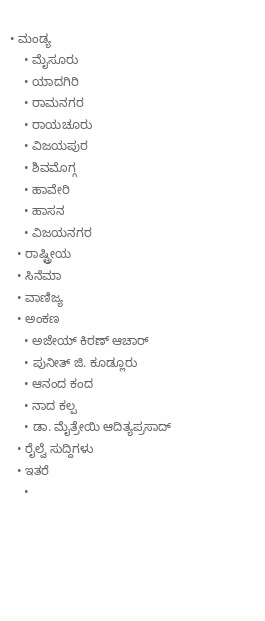• ಮಂಡ್ಯ
    • ಮೈಸೂರು
    • ಯಾದಗಿರಿ
    • ರಾಮನಗರ
    • ರಾಯಚೂರು
    • ವಿಜಯಪುರ
    • ಶಿವಮೊಗ್ಗ
    • ಹಾವೇರಿ
    • ಹಾಸನ
    • ವಿಜಯನಗರ
  • ರಾಷ್ಟ್ರೀಯ
  • ಸಿನೆಮಾ
  • ವಾಣಿಜ್ಯ
  • ಅಂಕಣ
    • ಅಜೇಯ್ ಕಿರಣ್ ಆಚಾರ್
    • ಪುನೀತ್ ಜಿ. ಕೂಡ್ಲೂರು
    • ಆನಂದ ಕಂದ
    • ನಾದ ಕಲ್ಪ
    • ಡಾ. ಮೈತ್ರೇಯಿ ಆದಿತ್ಯಪ್ರಸಾದ್
  • ರೈಲ್ವೆ ಸುದ್ದಿಗಳು
  • ಇತರೆ
    •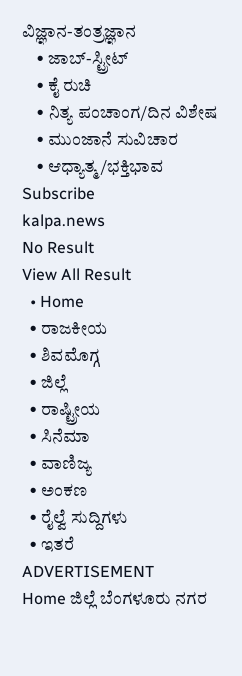ವಿಜ್ಞಾನ-ತಂತ್ರಜ್ಞಾನ
    • ಜಾಬ್-ಸ್ಟ್ರೀಟ್
    • ಕೈ ರುಚಿ
    • ನಿತ್ಯ ಪಂಚಾಂಗ/ದಿನ ವಿಶೇಷ
    • ಮುಂಜಾನೆ ಸುವಿಚಾರ
    • ಆಧ್ಯಾತ್ಮ/ಭಕ್ತಿಭಾವ
Subscribe
kalpa.news
No Result
View All Result
  • Home
  • ರಾಜಕೀಯ
  • ಶಿವಮೊಗ್ಗ
  • ಜಿಲ್ಲೆ
  • ರಾಷ್ಟ್ರೀಯ
  • ಸಿನೆಮಾ
  • ವಾಣಿಜ್ಯ
  • ಅಂಕಣ
  • ರೈಲ್ವೆ ಸುದ್ದಿಗಳು
  • ಇತರೆ
ADVERTISEMENT
Home ಜಿಲ್ಲೆ ಬೆಂಗಳೂರು ನಗರ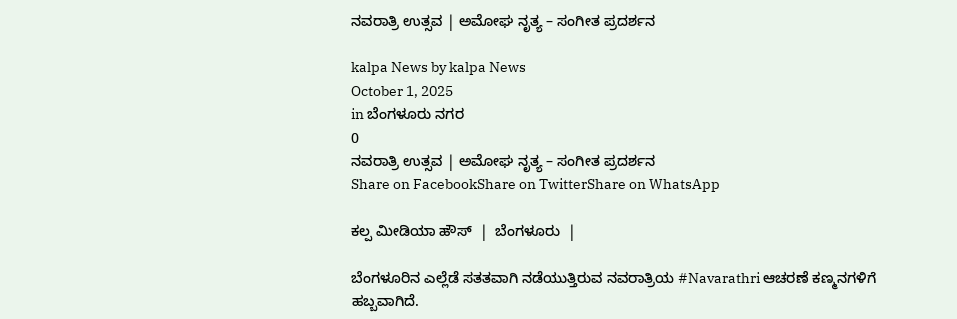ನವರಾತ್ರಿ ಉತ್ಸವ | ಅಮೋಘ ನೃತ್ಯ – ಸಂಗೀತ ಪ್ರದರ್ಶನ

kalpa News by kalpa News
October 1, 2025
in ಬೆಂಗಳೂರು ನಗರ
0
ನವರಾತ್ರಿ ಉತ್ಸವ | ಅಮೋಘ ನೃತ್ಯ – ಸಂಗೀತ ಪ್ರದರ್ಶನ
Share on FacebookShare on TwitterShare on WhatsApp

ಕಲ್ಪ ಮೀಡಿಯಾ ಹೌಸ್  |  ಬೆಂಗಳೂರು  |

ಬೆಂಗಳೂರಿನ ಎಲ್ಲೆಡೆ ಸತತವಾಗಿ ನಡೆಯುತ್ತಿರುವ ನವರಾತ್ರಿಯ #Navarathri ಆಚರಣೆ ಕಣ್ಮನಗಳಿಗೆ ಹಬ್ಬವಾಗಿದೆ.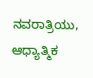ನವರಾತ್ರಿಯು, ಆಧ್ಯಾತ್ಮಿಕ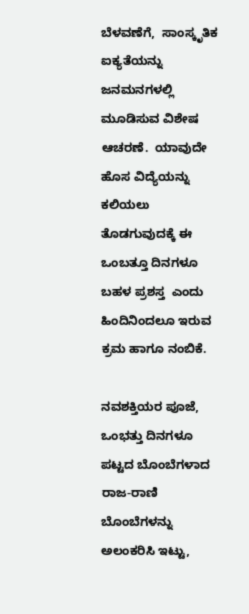ಬೆಳವಣೆಗೆ,  ಸಾಂಸ್ಕೃತಿಕ ಐಕ್ಯತೆಯನ್ನು ಜನಮನಗಳಲ್ಲಿ ಮೂಡಿಸುವ ವಿಶೇಷ  ಆಚರಣೆ.  ಯಾವುದೇ ಹೊಸ ವಿದ್ಯೆಯನ್ನು ಕಲಿಯಲು ತೊಡಗುವುದಕ್ಕೆ ಈ ಒಂಬತ್ತೂ ದಿನಗಳೂ ಬಹಳ ಪ್ರಶಸ್ತ  ಎಂದು ಹಿಂದಿನಿಂದಲೂ ಇರುವ  ಕ್ರಮ ಹಾಗೂ ನಂಬಿಕೆ.

ನವಶಕ್ತಿಯರ ಪೂಜೆ, ಒಂಭತ್ತು ದಿನಗಳೂ ಪಟ್ಟದ ಬೊಂಬೆಗಳಾದ   ರಾಜ-ರಾಣಿ ಬೊಂಬೆಗಳನ್ನು ಅಲಂಕರಿಸಿ ಇಟ್ಟು,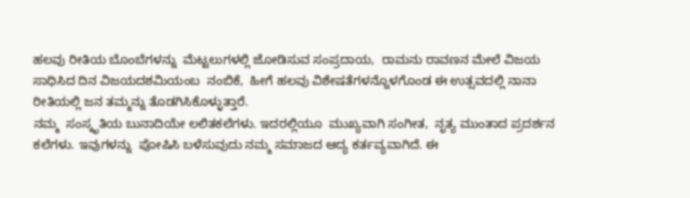ಹಲವು ರೀತಿಯ ಬೊಂಬೆಗಳನ್ನು  ಮೆಟ್ಟಲುಗಳಲ್ಲಿ ಜೋಡಿಸುವ ಸಂಪ್ರದಾಯ,  ರಾಮನು ರಾವಣನ ಮೇಲೆ ವಿಜಯ ಸಾಧಿಸಿದ ದಿನ ವಿಜಯದಶಮಿಯಂಬ  ನಂಬಿಕೆ,  ಹೀಗೆ ಹಲವು ವಿಶೇಷತೆಗಳನ್ನೊಳಗೊಂಡ ಈ ಉತ್ಸವದಲ್ಲಿ ನಾನಾ ರೀತಿಯಲ್ಲಿ ಜನ ತಮ್ಮನ್ನು ತೊಡಗಿಸಿಕೊಳ್ಳುತ್ತಾರೆ.
ನಮ್ಮ  ಸಂಸ್ಕೃತಿಯ ಬುನಾದಿಯೇ ಲಲಿತಕಲೆಗಳು. ಇದರಲ್ಲಿಯೂ  ಮುಖ್ಯವಾಗಿ ಸಂಗೀತ,  ನೃತ್ಯ ಮುಂತಾದ ಪ್ರದರ್ಶನ ಕಲೆಗಳು. ಇವುಗಳನ್ನು  ಪೋಷಿಸಿ ಬಳೆಸುವುದು ನಮ್ಮ ಸಮಾಜದ ಆದ್ಯ ಕರ್ತವ್ಯವಾಗಿದೆ. ಈ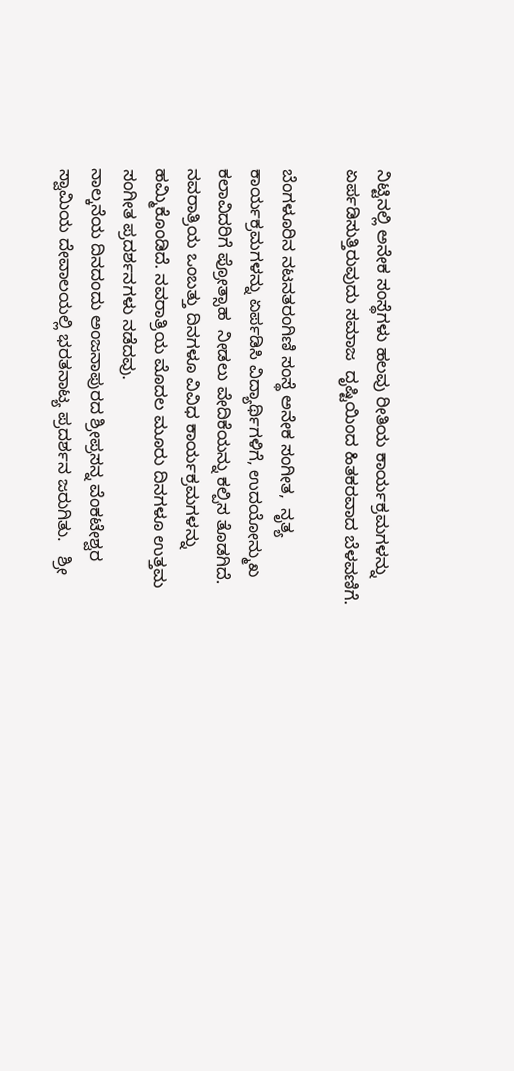ನಿಟ್ಟಿನಲ್ಲಿ ಅನೇಕ ಸಂಸ್ಥೆಗಳು ಹಲವು ರೀತಿಯ ಕಾರ್ಯಕ್ರಮಗಳನ್ನು ಏರ್ಪಡಿಸುತ್ತಿರುವುದು ಸಮಾಜ  ದೃಷ್ಟಿಯಿಂದ ಹಿತಕರವಾದ ಬೆಳವಣಿಗೆ.

ಬೆಂಗಳೂರಿನ ನಟನತರಂಗಿಣಿ ಸಂಸ್ಥೆ ಅನೇಕ ಸಂಗೀತ,  ನೃತ್ಯ  ಕಾರ್ಯಕ್ರಮಗಳನ್ನು ಏರ್ಪಡಿಸಿ ವಿದ್ಯಾರ್ಥಿಗಳಿಗೆ, ಉದಯೋನ್ಮುಖ ಕಲಾವಿದರಿಗೆ ಪ್ರೋತ್ಸಾಹ  ನೀಡಲು ವೇದಿಕೆಯನ್ನು ಕಲ್ಪಿಸ ತೊಡಗಿದೆ. ನವರಾತ್ರಿಯ ಒಂಬತ್ತು ದಿನಗಳೂ ವಿವಿಧ ಕಾರ್ಯಕ್ರಮಗಳನ್ನು ಹಮ್ಮಿಕೊಂಡಿದೆ. ನವರಾತ್ರಿಯ ಮೊದಲ ಮೂರು ದಿನಗಳೂ ಉತ್ತಮ ಸಂಗೀತ ಪ್ರದರ್ಶನಗಳು ನಡೆದವು.
ನಾಲ್ಕನೆಯ ದಿನದಂದು ಅಂಜನಾಪುರದ ಶ್ರೀಪ್ರಸನ್ನ ವೆಂಕಟೇಶ್ವರ ಸ್ವಾಮಿಯ ದೇವಾಲಯಲ್ಲಿ ಭರತನಾಟ್ಯ ಪ್ರದರ್ಶನ ಜರುಗಿತು.   ಶ್ರೀ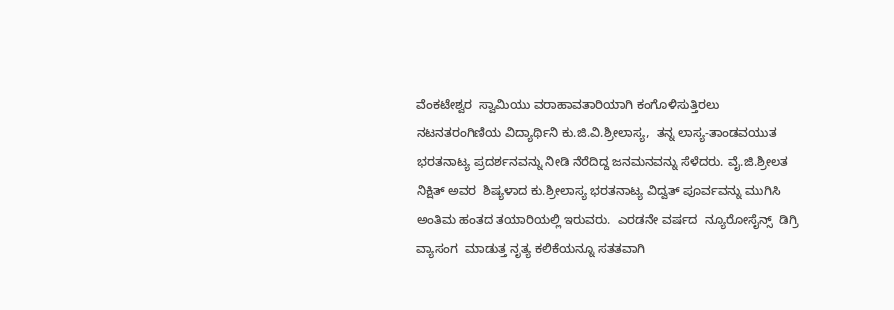ವೆಂಕಟೇಶ್ವರ  ಸ್ವಾಮಿಯು ವರಾಹಾವತಾರಿಯಾಗಿ ಕಂಗೊಳಿಸುತ್ತಿರಲು  ನಟನತರಂಗಿಣಿಯ ವಿದ್ಯಾರ್ಥಿನಿ ಕು.ಜಿ.ವಿ.ಶ್ರೀಲಾಸ್ಯ,  ತನ್ನ ಲಾಸ್ಯ-ತಾಂಡವಯುತ ಭರತನಾಟ್ಯ ಪ್ರದರ್ಶನವನ್ನು ನೀಡಿ ನೆರೆದಿದ್ದ ಜನಮನವನ್ನು ಸೆಳೆದರು. ವೈ.ಜಿ.ಶ್ರೀಲತ ನಿಕ್ಷಿತ್ ಅವರ  ಶಿಷ್ಯಳಾದ ಕು.ಶ್ರೀಲಾಸ್ಯ ಭರತನಾಟ್ಯ ವಿದ್ವತ್ ಪೂರ್ವವನ್ನು ಮುಗಿಸಿ ಅಂತಿಮ ಹಂತದ ತಯಾರಿಯಲ್ಲಿ ಇರುವರು.  ಎರಡನೇ ವರ್ಷದ  ನ್ಯೂರೋಸೈನ್ಸ್  ಡಿಗ್ರಿ ವ್ಯಾಸಂಗ  ಮಾಡುತ್ತ ನೃತ್ಯ ಕಲಿಕೆಯನ್ನೂ ಸತತವಾಗಿ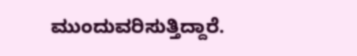ಮುಂದುವರಿಸುತ್ತಿದ್ದಾರೆ.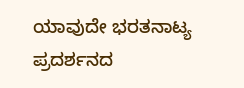ಯಾವುದೇ ಭರತನಾಟ್ಯ ಪ್ರದರ್ಶನದ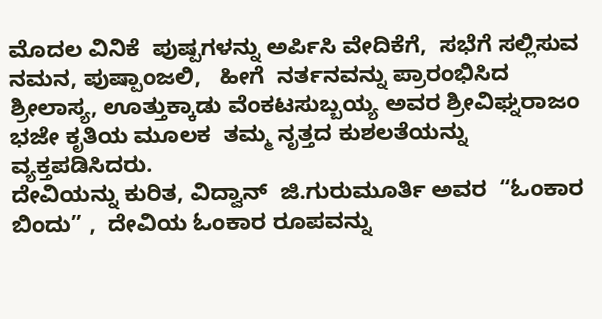ಮೊದಲ ವಿನಿಕೆ  ಪುಷ್ಪಗಳನ್ನು ಅರ್ಪಿಸಿ ವೇದಿಕೆಗೆ,  ಸಭೆಗೆ ಸಲ್ಲಿಸುವ ನಮನ, ಪುಷ್ಪಾಂಜಲಿ,   ಹೀಗೆ  ನರ್ತನವನ್ನು ಪ್ರಾರಂಭಿಸಿದ  ಶ್ರೀಲಾಸ್ಯ, ಊತ್ತುಕ್ಕಾಡು ವೆಂಕಟಸುಬ್ಬಯ್ಯ ಅವರ ಶ್ರೀವಿಘ್ನರಾಜಂ ಭಜೇ ಕೃತಿಯ ಮೂಲಕ  ತಮ್ಮ ನೃತ್ತದ ಕುಶಲತೆಯನ್ನು ವ್ಯಕ್ತಪಡಿಸಿದರು.
ದೇವಿಯನ್ನು ಕುರಿತ, ವಿದ್ವಾನ್  ಜಿ.ಗುರುಮೂರ್ತಿ ಅವರ  “ಓಂಕಾರ ಬಿಂದು” ,  ದೇವಿಯ ಓಂಕಾರ ರೂಪವನ್ನು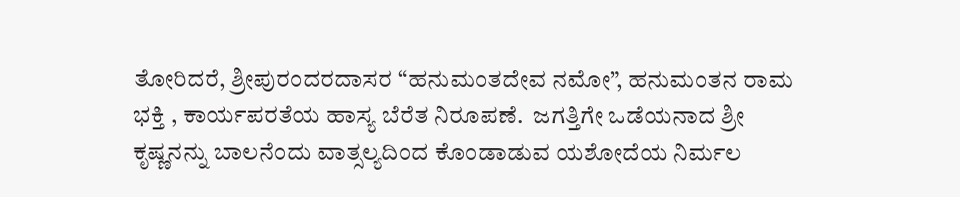ತೋರಿದರೆ, ಶ್ರೀಪುರಂದರದಾಸರ “ಹನುಮಂತದೇವ ನಮೋ”, ಹನುಮಂತನ ರಾಮ ಭಕ್ತಿ , ಕಾರ್ಯಪರತೆಯ ಹಾಸ್ಯ ಬೆರೆತ ನಿರೂಪಣೆ.  ಜಗತ್ತಿಗೇ ಒಡೆಯನಾದ ಶ್ರೀ ಕೃಷ್ಣನನ್ನು ಬಾಲನೆಂದು ವಾತ್ಸಲ್ಯದಿಂದ ಕೊಂಡಾಡುವ ಯಶೋದೆಯ ನಿರ್ಮಲ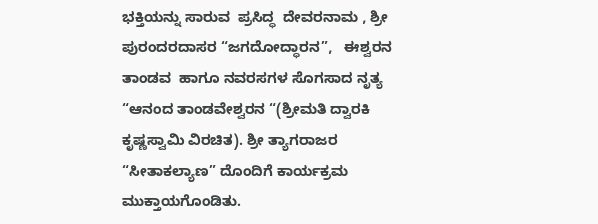ಭಕ್ತಿಯನ್ನು ಸಾರುವ  ಪ್ರಸಿದ್ಧ  ದೇವರನಾಮ , ಶ್ರೀ ಪುರಂದರದಾಸರ “ಜಗದೋದ್ಧಾರನ”,   ಈಶ್ವರನ ತಾಂಡವ  ಹಾಗೂ ನವರಸಗಳ ಸೊಗಸಾದ ನೃತ್ಯ “ಆನಂದ ತಾಂಡವೇಶ್ವರನ “(ಶ್ರೀಮತಿ ದ್ವಾರಕಿ ಕೃಷ್ಣಸ್ವಾಮಿ ವಿರಚಿತ). ಶ್ರೀ ತ್ಯಾಗರಾಜರ “ಸೀತಾಕಲ್ಯಾಣ” ದೊಂದಿಗೆ ಕಾರ್ಯಕ್ರಮ  ಮುಕ್ತಾಯಗೊಂಡಿತು.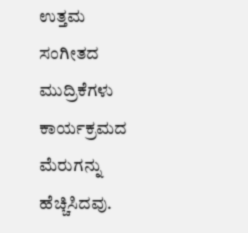ಉತ್ತಮ ಸಂಗೀತದ ಮುದ್ರಿಕೆಗಳು ಕಾರ್ಯಕ್ರಮದ ಮೆರುಗನ್ನು ಹೆಚ್ಚಿಸಿದವು.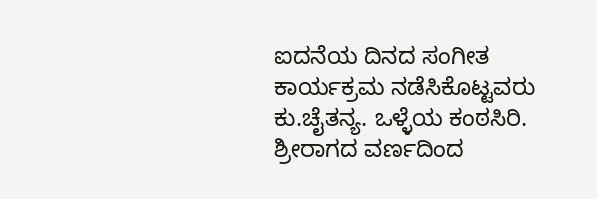ಐದನೆಯ ದಿನದ ಸಂಗೀತ ಕಾರ್ಯಕ್ರಮ ನಡೆಸಿಕೊಟ್ಟವರು ಕು.ಚೈತನ್ಯ. ಒಳ್ಳೆಯ ಕಂಠಸಿರಿ. ಶ್ರೀರಾಗದ ವರ್ಣದಿಂದ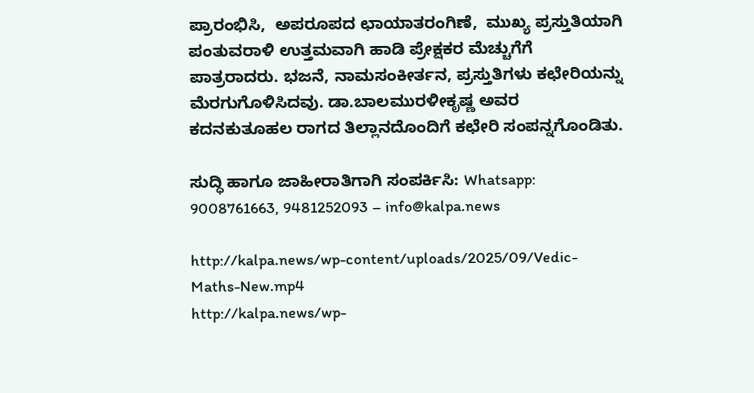ಪ್ರಾರಂಭಿಸಿ,  ಅಪರೂಪದ ಛಾಯಾತರಂಗಿಣೆ,  ಮುಖ್ಯ ಪ್ರಸ್ತುತಿಯಾಗಿ ಪಂತುವರಾಳಿ ಉತ್ತಮವಾಗಿ ಹಾಡಿ ಪ್ರೇಕ್ಷಕರ ಮೆಚ್ಚುಗೆಗೆ ಪಾತ್ರರಾದರು. ಭಜನೆ, ನಾಮಸಂಕೀರ್ತನ, ಪ್ರಸ್ತುತಿಗಳು ಕಛೇರಿಯನ್ನು ಮೆರಗುಗೊಳಿಸಿದವು. ಡಾ.ಬಾಲಮುರಳೀಕೃಷ್ಣ ಅವರ ಕದನಕುತೂಹಲ ರಾಗದ ತಿಲ್ಲಾನದೊಂದಿಗೆ ಕಛೇರಿ ಸಂಪನ್ನಗೊಂಡಿತು.

ಸುದ್ಧಿ ಹಾಗೂ ಜಾಹೀರಾತಿಗಾಗಿ ಸಂಪರ್ಕಿಸಿ: Whatsapp: 9008761663, 9481252093 – info@kalpa.news

http://kalpa.news/wp-content/uploads/2025/09/Vedic-Maths-New.mp4
http://kalpa.news/wp-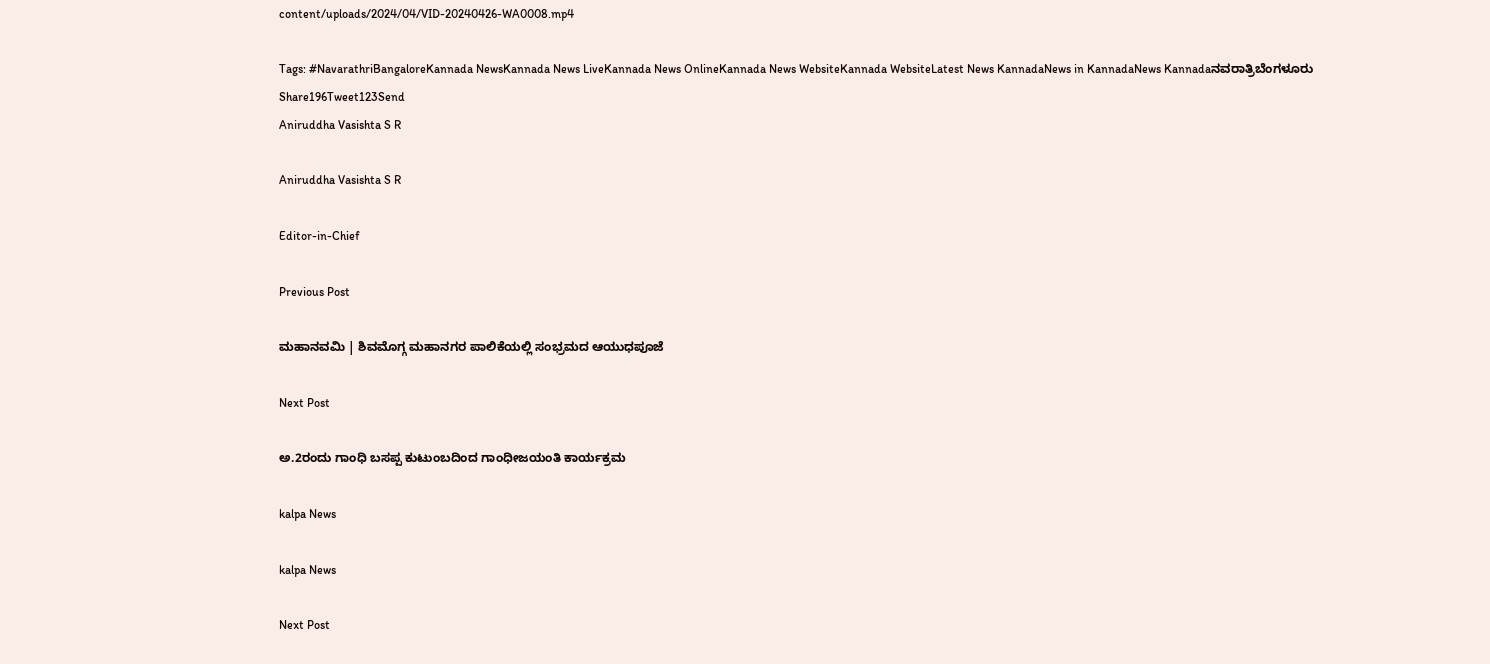content/uploads/2024/04/VID-20240426-WA0008.mp4

Tags: #NavarathriBangaloreKannada NewsKannada News LiveKannada News OnlineKannada News WebsiteKannada WebsiteLatest News KannadaNews in KannadaNews Kannadaನವರಾತ್ರಿಬೆಂಗಳೂರು
Share196Tweet123Send
Aniruddha Vasishta S R

Aniruddha Vasishta S R

Editor-in-Chief

Previous Post

ಮಹಾನವಮಿ | ಶಿವಮೊಗ್ಗ ಮಹಾನಗರ ಪಾಲಿಕೆಯಲ್ಲಿ ಸಂಭ್ರಮದ ಆಯುಧಪೂಜೆ

Next Post

ಅ.2ರಂದು ಗಾಂಧಿ ಬಸಪ್ಪ ಕುಟುಂಬದಿಂದ ಗಾಂಧೀಜಯಂತಿ ಕಾರ್ಯಕ್ರಮ

kalpa News

kalpa News

Next Post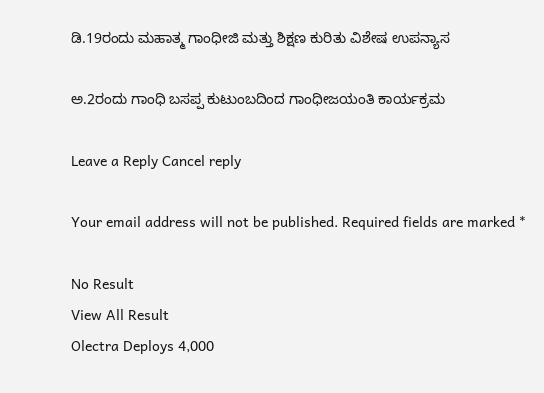ಡಿ.19ರಂದು ಮಹಾತ್ಮ ಗಾಂಧೀಜಿ ಮತ್ತು ಶಿಕ್ಷಣ ಕುರಿತು ವಿಶೇಷ ಉಪನ್ಯಾಸ

ಅ.2ರಂದು ಗಾಂಧಿ ಬಸಪ್ಪ ಕುಟುಂಬದಿಂದ ಗಾಂಧೀಜಯಂತಿ ಕಾರ್ಯಕ್ರಮ

Leave a Reply Cancel reply

Your email address will not be published. Required fields are marked *

No Result
View All Result
Olectra Deploys 4,000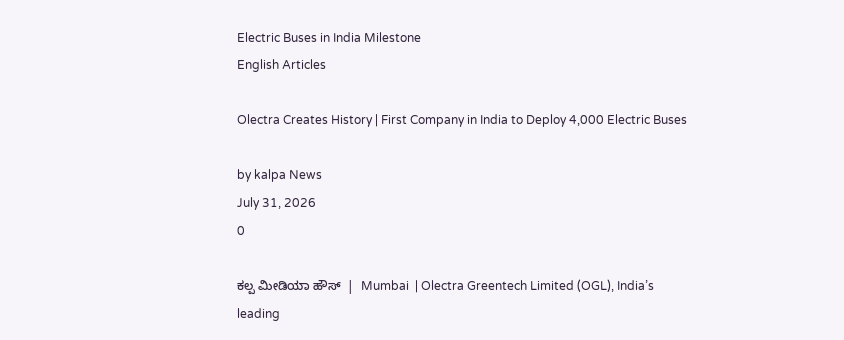Electric Buses in India Milestone
English Articles

Olectra Creates History | First Company in India to Deploy 4,000 Electric Buses

by kalpa News
July 31, 2026
0

ಕಲ್ಪ ಮೀಡಿಯಾ ಹೌಸ್  |  Mumbai  | Olectra Greentech Limited (OGL), India’s leading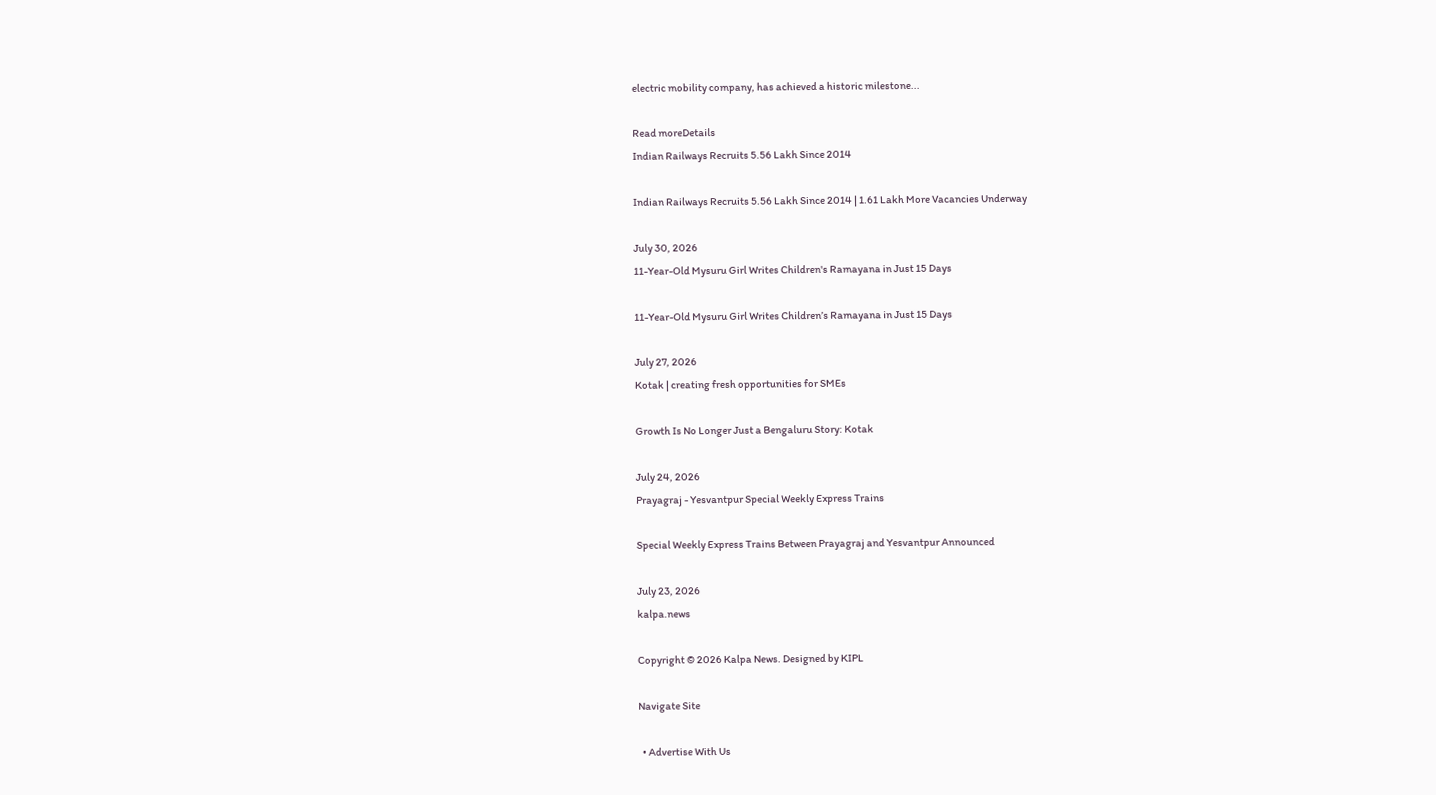electric mobility company, has achieved a historic milestone...

Read moreDetails
Indian Railways Recruits 5.56 Lakh Since 2014

Indian Railways Recruits 5.56 Lakh Since 2014 | 1.61 Lakh More Vacancies Underway

July 30, 2026
11-Year-Old Mysuru Girl Writes Children's Ramayana in Just 15 Days

11-Year-Old Mysuru Girl Writes Children’s Ramayana in Just 15 Days

July 27, 2026
Kotak | creating fresh opportunities for SMEs

Growth Is No Longer Just a Bengaluru Story: Kotak

July 24, 2026
Prayagraj - Yesvantpur Special Weekly Express Trains

Special Weekly Express Trains Between Prayagraj and Yesvantpur Announced

July 23, 2026
kalpa.news

Copyright © 2026 Kalpa News. Designed by KIPL

Navigate Site

  • Advertise With Us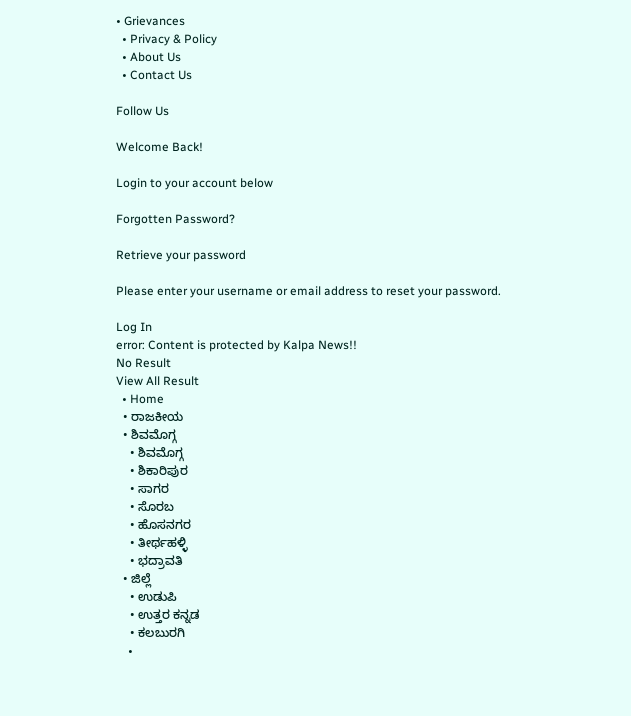• Grievances
  • Privacy & Policy
  • About Us
  • Contact Us

Follow Us

Welcome Back!

Login to your account below

Forgotten Password?

Retrieve your password

Please enter your username or email address to reset your password.

Log In
error: Content is protected by Kalpa News!!
No Result
View All Result
  • Home
  • ರಾಜಕೀಯ
  • ಶಿವಮೊಗ್ಗ
    • ಶಿವಮೊಗ್ಗ
    • ಶಿಕಾರಿಪುರ
    • ಸಾಗರ
    • ಸೊರಬ
    • ಹೊಸನಗರ
    • ತೀರ್ಥಹಳ್ಳಿ
    • ಭದ್ರಾವತಿ
  • ಜಿಲ್ಲೆ
    • ಉಡುಪಿ
    • ಉತ್ತರ ಕನ್ನಡ
    • ಕಲಬುರಗಿ
    •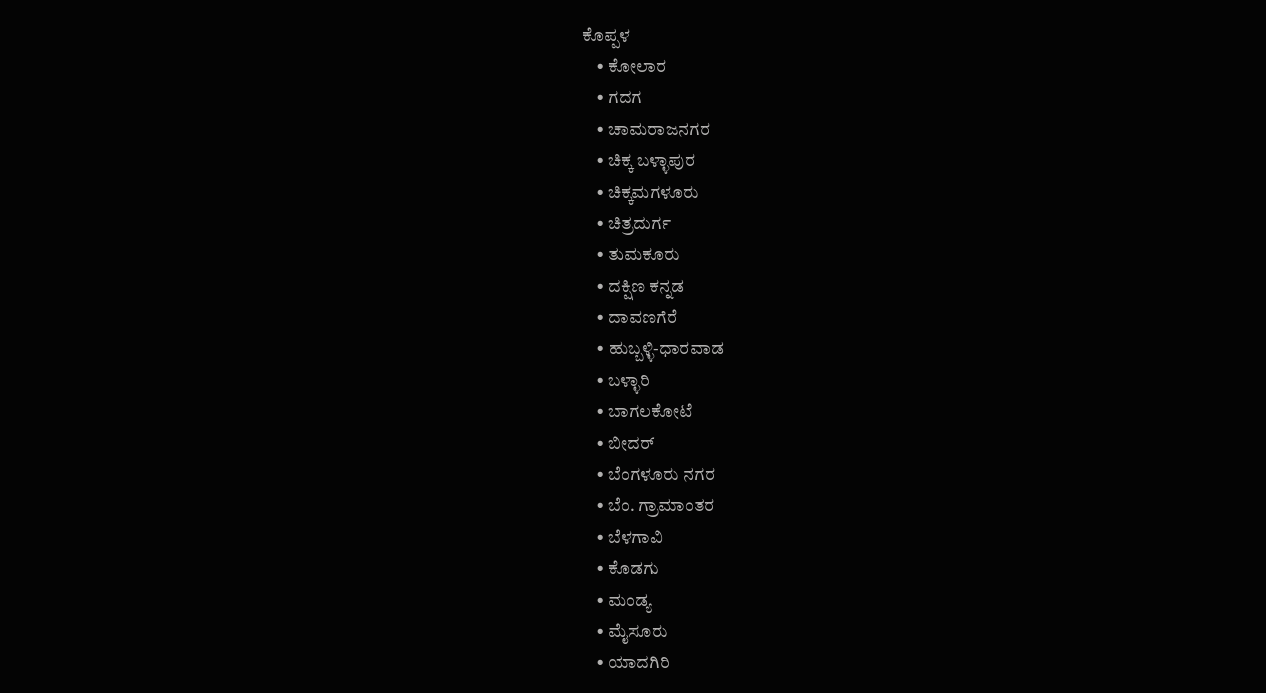ಕೊಪ್ಪಳ
    • ಕೋಲಾರ
    • ಗದಗ
    • ಚಾಮರಾಜನಗರ
    • ಚಿಕ್ಕ ಬಳ್ಳಾಪುರ
    • ಚಿಕ್ಕಮಗಳೂರು
    • ಚಿತ್ರದುರ್ಗ
    • ತುಮಕೂರು
    • ದಕ್ಷಿಣ ಕನ್ನಡ
    • ದಾವಣಗೆರೆ
    • ಹುಬ್ಬಳ್ಳಿ-ಧಾರವಾಡ
    • ಬಳ್ಳಾರಿ
    • ಬಾಗಲಕೋಟೆ
    • ಬೀದರ್
    • ಬೆಂಗಳೂರು ನಗರ
    • ಬೆಂ. ಗ್ರಾಮಾಂತರ
    • ಬೆಳಗಾವಿ
    • ಕೊಡಗು
    • ಮಂಡ್ಯ
    • ಮೈಸೂರು
    • ಯಾದಗಿರಿ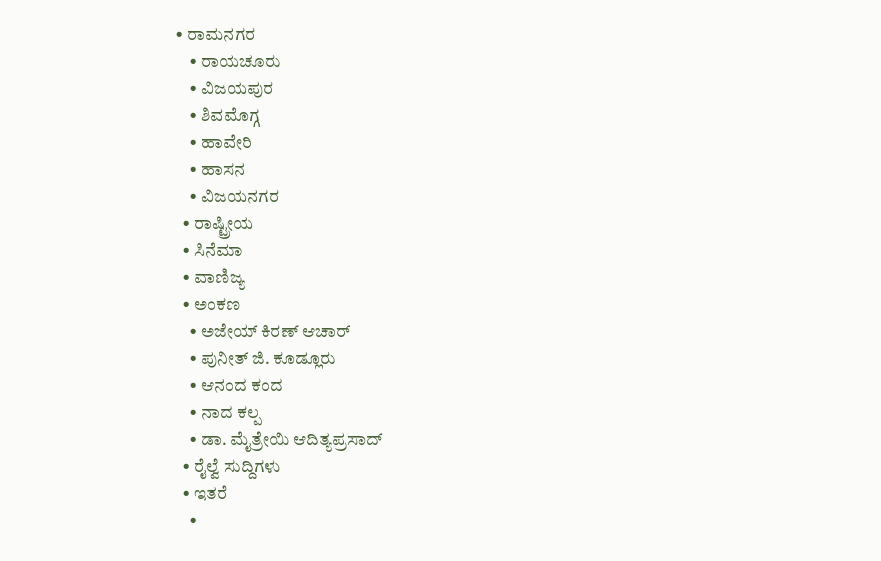• ರಾಮನಗರ
    • ರಾಯಚೂರು
    • ವಿಜಯಪುರ
    • ಶಿವಮೊಗ್ಗ
    • ಹಾವೇರಿ
    • ಹಾಸನ
    • ವಿಜಯನಗರ
  • ರಾಷ್ಟ್ರೀಯ
  • ಸಿನೆಮಾ
  • ವಾಣಿಜ್ಯ
  • ಅಂಕಣ
    • ಅಜೇಯ್ ಕಿರಣ್ ಆಚಾರ್
    • ಪುನೀತ್ ಜಿ. ಕೂಡ್ಲೂರು
    • ಆನಂದ ಕಂದ
    • ನಾದ ಕಲ್ಪ
    • ಡಾ. ಮೈತ್ರೇಯಿ ಆದಿತ್ಯಪ್ರಸಾದ್
  • ರೈಲ್ವೆ ಸುದ್ದಿಗಳು
  • ಇತರೆ
    •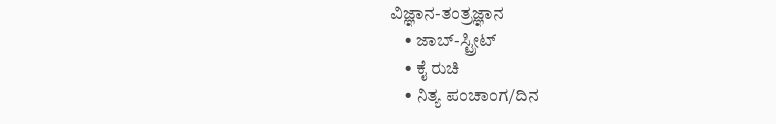ವಿಜ್ಞಾನ-ತಂತ್ರಜ್ಞಾನ
    • ಜಾಬ್-ಸ್ಟ್ರೀಟ್
    • ಕೈ ರುಚಿ
    • ನಿತ್ಯ ಪಂಚಾಂಗ/ದಿನ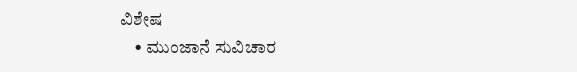ವಿಶೇಷ
    • ಮುಂಜಾನೆ ಸುವಿಚಾರ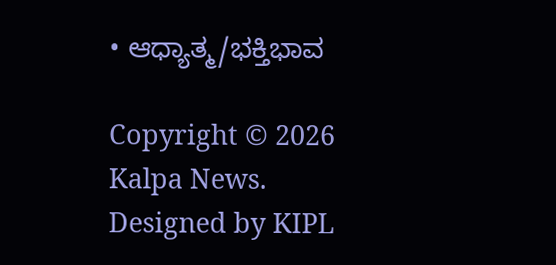• ಆಧ್ಯಾತ್ಮ/ಭಕ್ತಿಭಾವ

Copyright © 2026 Kalpa News. Designed by KIPL